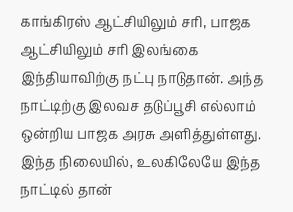காங்கிரஸ் ஆட்சியிலும் சரி, பாஜக ஆட்சியிலும் சரி இலங்கை இந்தியாவிற்கு நட்பு நாடுதான். அந்த நாட்டிற்கு இலவச தடுப்பூசி எல்லாம் ஒன்றிய பாஜக அரசு அளித்துள்ளது. இந்த நிலையில், உலகிலேயே இந்த நாட்டில் தான்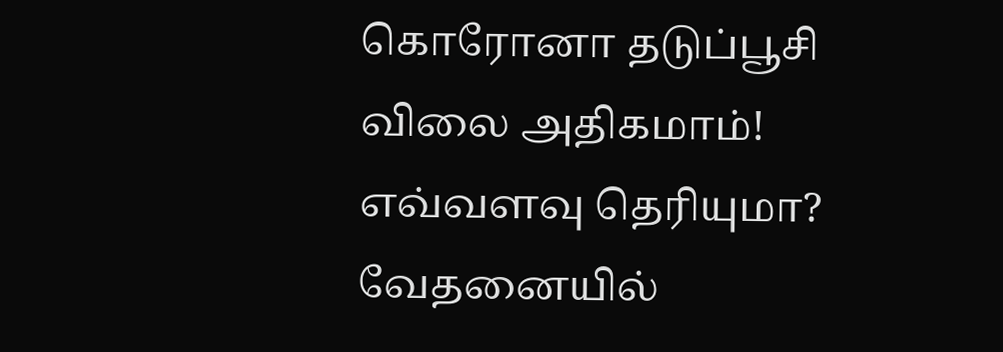கொரோனா தடுப்பூசி விலை அதிகமாம்! எவ்வளவு தெரியுமா? வேதனையில்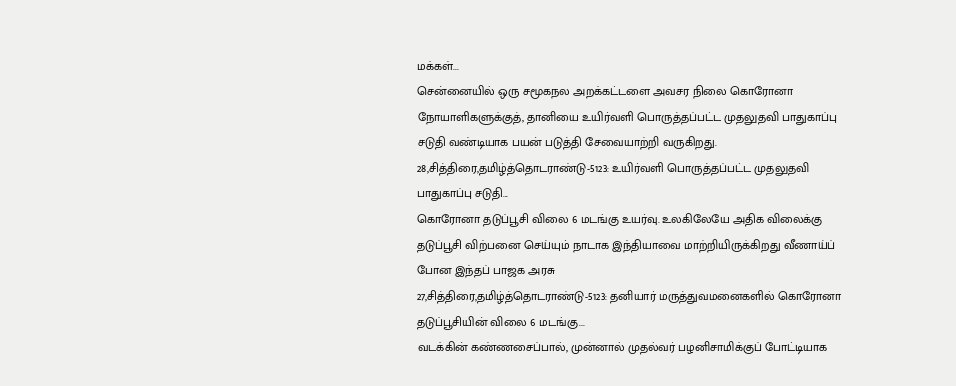மக்கள்...
சென்னையில் ஒரு சமூகநல அறக்கட்டளை அவசர நிலை கொரோனா நோயாளிகளுக்குத், தானியை உயிர்வளி பொருத்தப்பட்ட முதலுதவி பாதுகாப்பு சடுதி வண்டியாக பயன் படுத்தி சேவையாற்றி வருகிறது.
28,சித்திரை,தமிழ்த்தொடராண்டு-5123: உயிர்வளி பொருத்தப்பட்ட முதலுதவி பாதுகாப்பு சடுதி...
கொரோனா தடுப்பூசி விலை 6 மடங்கு உயர்வு. உலகிலேயே அதிக விலைக்கு தடுப்பூசி விற்பனை செய்யும் நாடாக இந்தியாவை மாற்றியிருக்கிறது வீணாய்ப் போன இந்தப் பாஜக அரசு
27,சித்திரை,தமிழ்த்தொடராண்டு-5123: தனியார் மருத்துவமனைகளில் கொரோனா தடுப்பூசியின் விலை 6 மடங்கு...
வடக்கின் கண்ணசைப்பால், முன்னால் முதல்வர் பழனிசாமிக்குப் போட்டியாக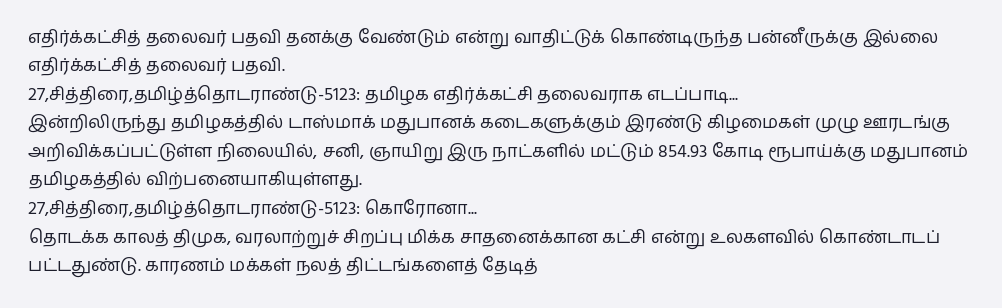எதிர்க்கட்சித் தலைவர் பதவி தனக்கு வேண்டும் என்று வாதிட்டுக் கொண்டிருந்த பன்னீருக்கு இல்லை எதிர்க்கட்சித் தலைவர் பதவி.
27,சித்திரை,தமிழ்த்தொடராண்டு-5123: தமிழக எதிர்க்கட்சி தலைவராக எடப்பாடி...
இன்றிலிருந்து தமிழகத்தில் டாஸ்மாக் மதுபானக் கடைகளுக்கும் இரண்டு கிழமைகள் முழு ஊரடங்கு அறிவிக்கப்பட்டுள்ள நிலையில், சனி, ஞாயிறு இரு நாட்களில் மட்டும் 854.93 கோடி ரூபாய்க்கு மதுபானம் தமிழகத்தில் விற்பனையாகியுள்ளது.
27,சித்திரை,தமிழ்த்தொடராண்டு-5123: கொரோனா...
தொடக்க காலத் திமுக, வரலாற்றுச் சிறப்பு மிக்க சாதனைக்கான கட்சி என்று உலகளவில் கொண்டாடப் பட்டதுண்டு. காரணம் மக்கள் நலத் திட்டங்களைத் தேடித்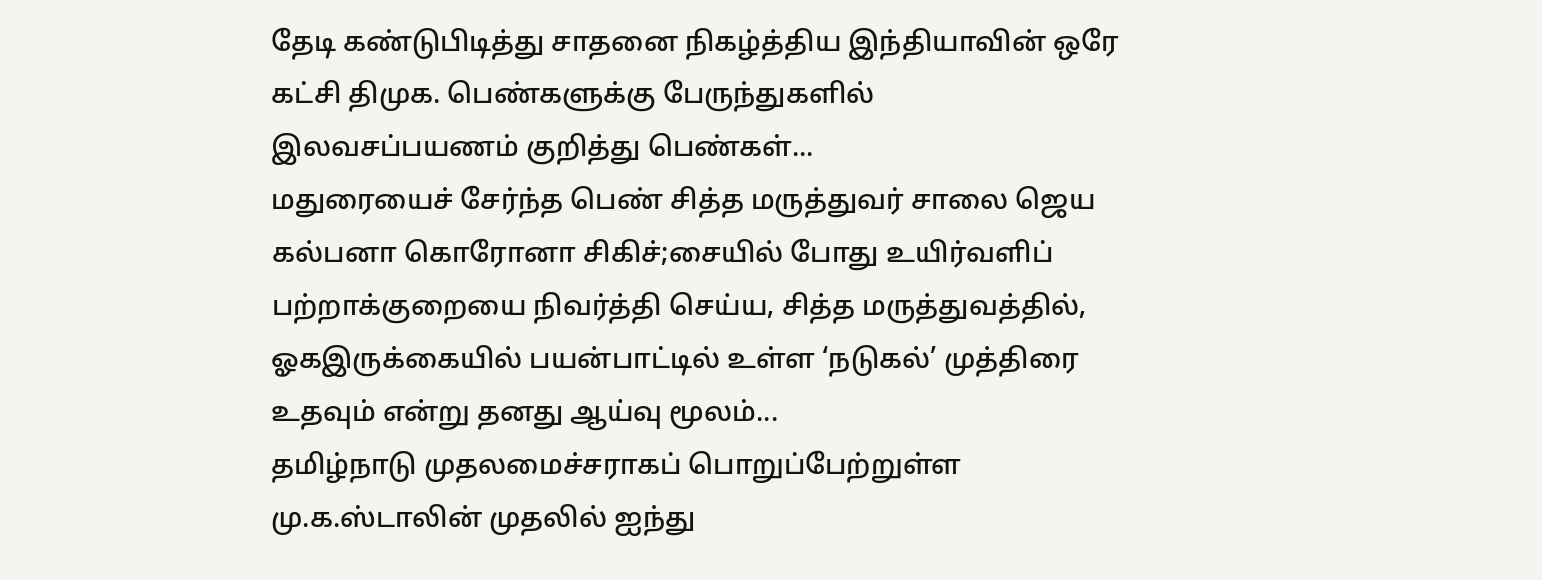தேடி கண்டுபிடித்து சாதனை நிகழ்த்திய இந்தியாவின் ஒரே கட்சி திமுக. பெண்களுக்கு பேருந்துகளில் இலவசப்பயணம் குறித்து பெண்கள்...
மதுரையைச் சேர்ந்த பெண் சித்த மருத்துவர் சாலை ஜெய கல்பனா கொரோனா சிகிச்;சையில் போது உயிர்வளிப் பற்றாக்குறையை நிவர்த்தி செய்ய, சித்த மருத்துவத்தில், ஓகஇருக்கையில் பயன்பாட்டில் உள்ள ‘நடுகல்’ முத்திரை உதவும் என்று தனது ஆய்வு மூலம்...
தமிழ்நாடு முதலமைச்சராகப் பொறுப்பேற்றுள்ள மு.க.ஸ்டாலின் முதலில் ஐந்து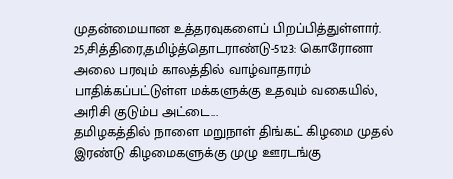முதன்மையான உத்தரவுகளைப் பிறப்பித்துள்ளார்.
25,சித்திரை,தமிழ்த்தொடராண்டு-5123: கொரோனா அலை பரவும் காலத்தில் வாழ்வாதாரம் பாதிக்கப்பட்டுள்ள மக்களுக்கு உதவும் வகையில், அரிசி குடும்ப அட்டை...
தமிழகத்தில் நாளை மறுநாள் திங்கட் கிழமை முதல் இரண்டு கிழமைகளுக்கு முழு ஊரடங்கு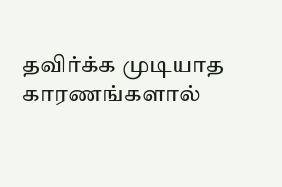தவிர்க்க முடியாத காரணங்களால்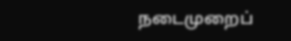நடைமுறைப்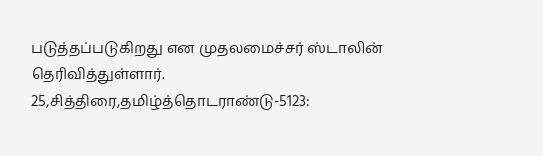படுத்தப்படுகிறது என முதலமைச்சர் ஸ்டாலின் தெரிவித்துள்ளார்.
25,சித்திரை,தமிழ்த்தொடராண்டு-5123: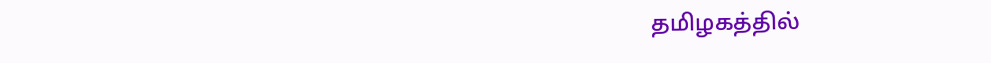தமிழகத்தில்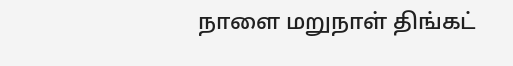நாளை மறுநாள் திங்கட்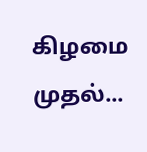கிழமை முதல்...